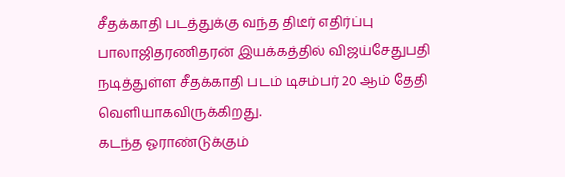சீதக்காதி படத்துக்கு வந்த திடீர் எதிர்ப்பு
பாலாஜிதரணிதரன் இயக்கத்தில் விஜய்சேதுபதி நடித்துள்ள சீதக்காதி படம் டிசம்பர் 20 ஆம் தேதி வெளியாகவிருக்கிறது.
கடந்த ஓராண்டுக்கும்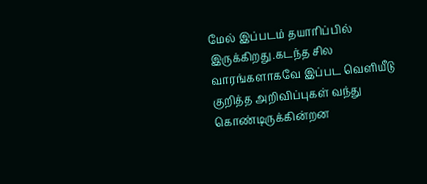மேல் இப்படம் தயாரிப்பில் இருக்கிறது.கடந்த சில வாரங்களாகவே இப்பட வெளியீடு குறித்த அறிவிப்புகள் வந்து கொண்டிருக்கின்றன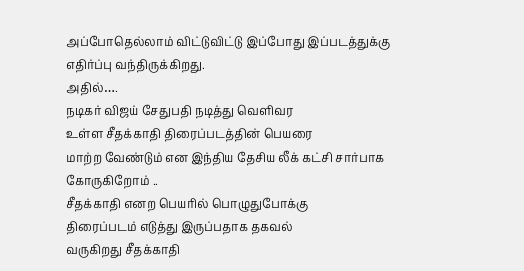அப்போதெல்லாம் விட்டுவிட்டு இப்போது இப்படத்துக்கு எதிர்ப்பு வந்திருக்கிறது.
அதில்….
நடிகர் விஜய் சேதுபதி நடித்து வெளிவர
உள்ள சீதக்காதி திரைப்படத்தின் பெயரை
மாற்ற வேண்டும் என இந்திய தேசிய லீக் கட்சி சார்பாக கோருகிறோம் ..
சீதக்காதி எனற பெயரில் பொழுதுபோக்கு
திரைப்படம் எடுத்து இருப்பதாக தகவல்
வருகிறது சீதக்காதி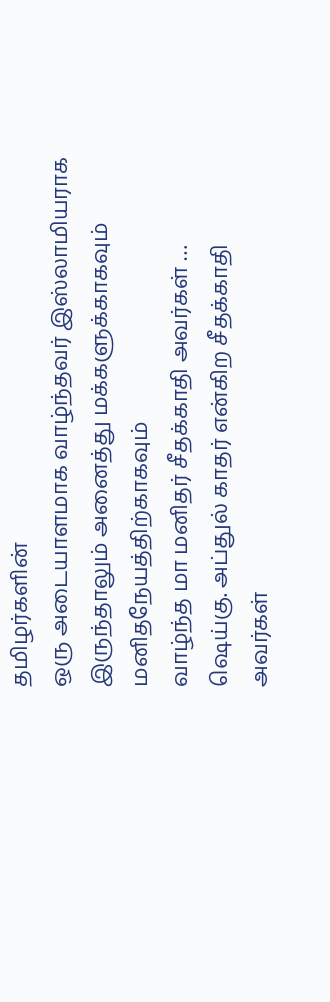தமிழர்களின்
ஒரு அடையாளமாக வாழ்ந்தவர் இஸ்லாமியராக இருந்தாலும் அனைத்து மக்களுக்காகவும் மனிதநேயத்திற்காகவும்
வாழ்ந்த மா மனிதர் சீதக்காதி அவர்கள் …
ஷெய்கு. அப்துல் காதர் என்கிற சீதக்காதி
அவர்கள்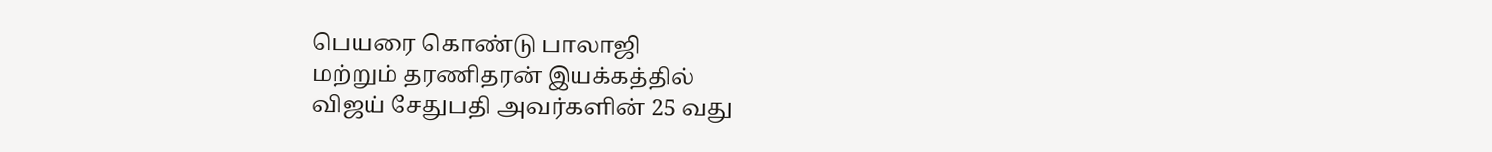பெயரை கொண்டு பாலாஜி
மற்றும் தரணிதரன் இயக்கத்தில்
விஜய் சேதுபதி அவர்களின் 25 வது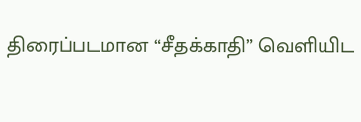திரைப்படமான “சீதக்காதி” வெளியிட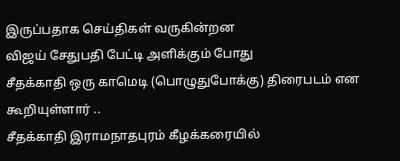இருப்பதாக செய்திகள் வருகின்றன
விஜய் சேதுபதி பேட்டி அளிக்கும் போது
சீதக்காதி ஒரு காமெடி (பொழுதுபோக்கு) திரைபடம் என கூறியுள்ளார் ..
சீதக்காதி இராமநாதபுரம் கீழக்கரையில்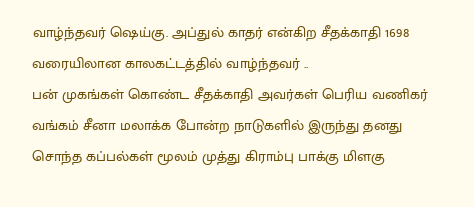வாழ்ந்தவர் ஷெய்கு. அப்துல் காதர் என்கிற சீதக்காதி 1698 வரையிலான காலகட்டத்தில் வாழ்ந்தவர் ..
பன் முகங்கள் கொண்ட சீதக்காதி அவர்கள் பெரிய வணிகர் வங்கம் சீனா மலாக்க போன்ற நாடுகளில் இருந்து தனது சொந்த கப்பல்கள் மூலம் முத்து கிராம்பு பாக்கு மிளகு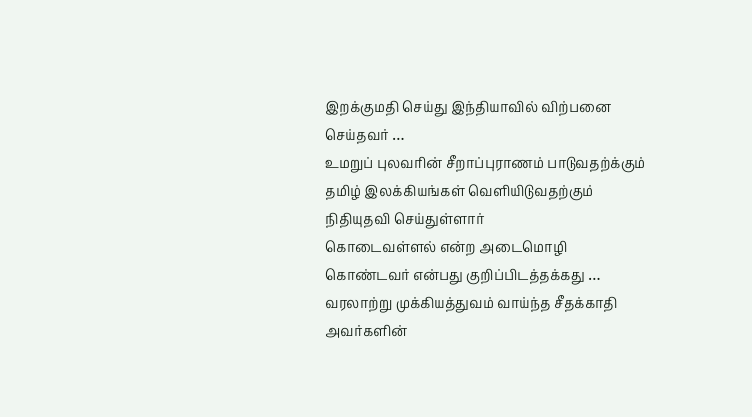இறக்குமதி செய்து இந்தியாவில் விற்பனை செய்தவர் …
உமறுப் புலவரின் சீறாப்புராணம் பாடுவதற்க்கும் தமிழ் இலக்கியங்கள் வெளியிடுவதற்கும் நிதியுதவி செய்துள்ளார்
கொடைவள்ளல் என்ற அடைமொழி
கொண்டவர் என்பது குறிப்பிடத்தக்கது …
வரலாற்று முக்கியத்துவம் வாய்ந்த சீதக்காதி அவர்களின்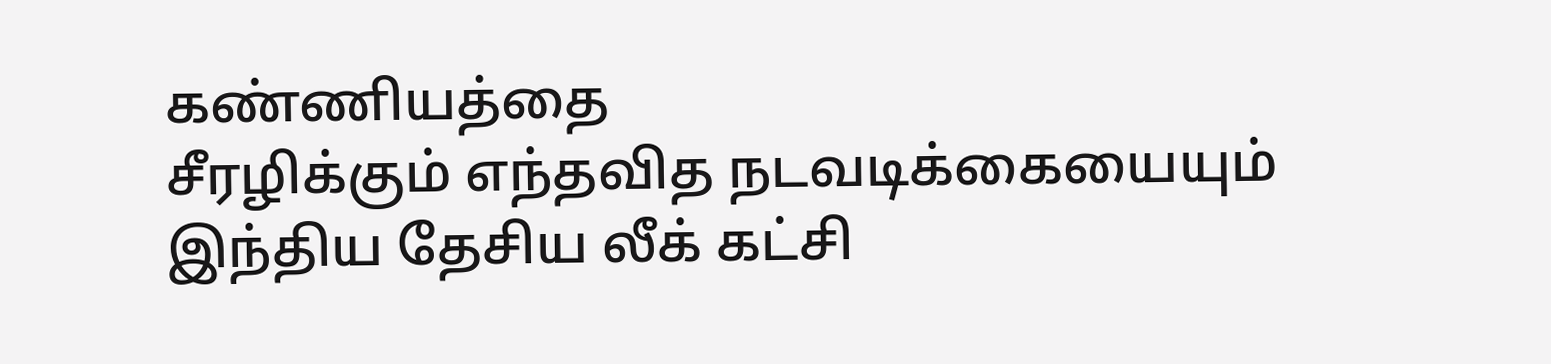கண்ணியத்தை
சீரழிக்கும் எந்தவித நடவடிக்கையையும்
இந்திய தேசிய லீக் கட்சி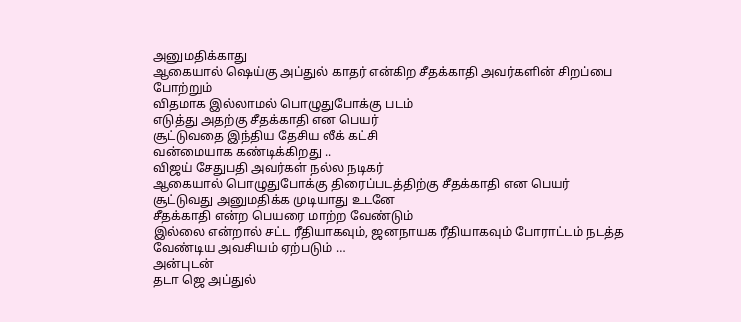அனுமதிக்காது
ஆகையால் ஷெய்கு அப்துல் காதர் என்கிற சீதக்காதி அவர்களின் சிறப்பை போற்றும்
விதமாக இல்லாமல் பொழுதுபோக்கு படம்
எடுத்து அதற்கு சீதக்காதி என பெயர்
சூட்டுவதை இந்திய தேசிய லீக் கட்சி
வன்மையாக கண்டிக்கிறது ..
விஜய் சேதுபதி அவர்கள் நல்ல நடிகர்
ஆகையால் பொழுதுபோக்கு திரைப்படத்திற்கு சீதக்காதி என பெயர்
சூட்டுவது அனுமதிக்க முடியாது உடனே
சீதக்காதி என்ற பெயரை மாற்ற வேண்டும்
இல்லை என்றால் சட்ட ரீதியாகவும், ஜனநாயக ரீதியாகவும் போராட்டம் நடத்த
வேண்டிய அவசியம் ஏற்படும் …
அன்புடன்
தடா ஜெ அப்துல்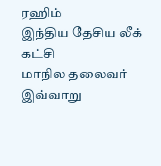ரஹிம்
இந்திய தேசிய லீக் கட்சி
மாநில தலைவர்
இவ்வாறு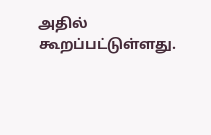அதில் கூறப்பட்டுள்ளது.